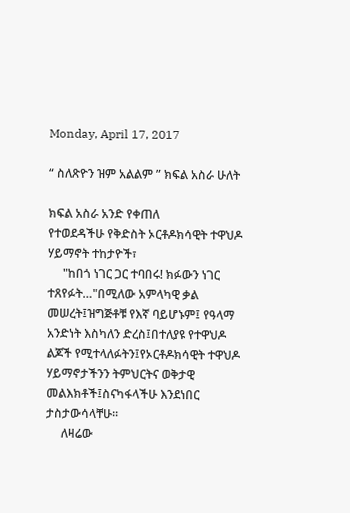Monday, April 17, 2017

“ ስለጽዮን ዝም አልልም ” ክፍል አስራ ሁለት

ክፍል አስራ አንድ የቀጠለ
የተወደዳችሁ የቅድስት ኦርቶዶክሳዊት ተዋህዶ ሃይማኖት ተከታዮች፣
     "ከበጎ ነገር ጋር ተባበሩ! ክፉውን ነገር ተጸየፉት…"በሚለው አምላካዊ ቃል መሠረት፤ዝግጅቶቹ የእኛ ባይሆኑም፤ የዓላማ አንድነት እስካለን ድረስ፤በተለያዩ የተዋህዶ ልጆች የሚተላለፉትን፤የኦርቶዶክሳዊት ተዋህዶ ሃይማኖታችንን ትምህርትና ወቅታዊ መልእክቶች፤ስናካፋላችሁ እንደነበር ታስታውሳላቸሁ፡፡
     ለዛሬው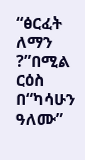“ፅርፈት ለማን ?”በሚል ርዕስ በ“ካሳሁን ዓለሙ”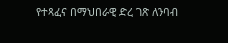የተጻፈና በማህበራዊ ድረ ገጽ ለንባብ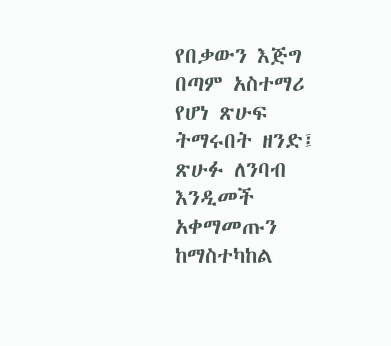የበቃውን እጅግ በጣም አስተማሪ የሆነ ጽሁፍ ትማሩበት ዘንድ፤ ጽሁፉ ለንባብ እንዲመች አቀማመጡን ከማስተካከል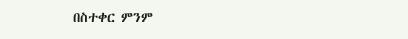በስተቀር ምንም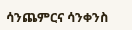ሳንጨምርና ሳንቀንስ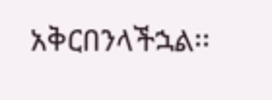አቅርበንላችኋል፡፡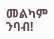መልካም ንባብ!